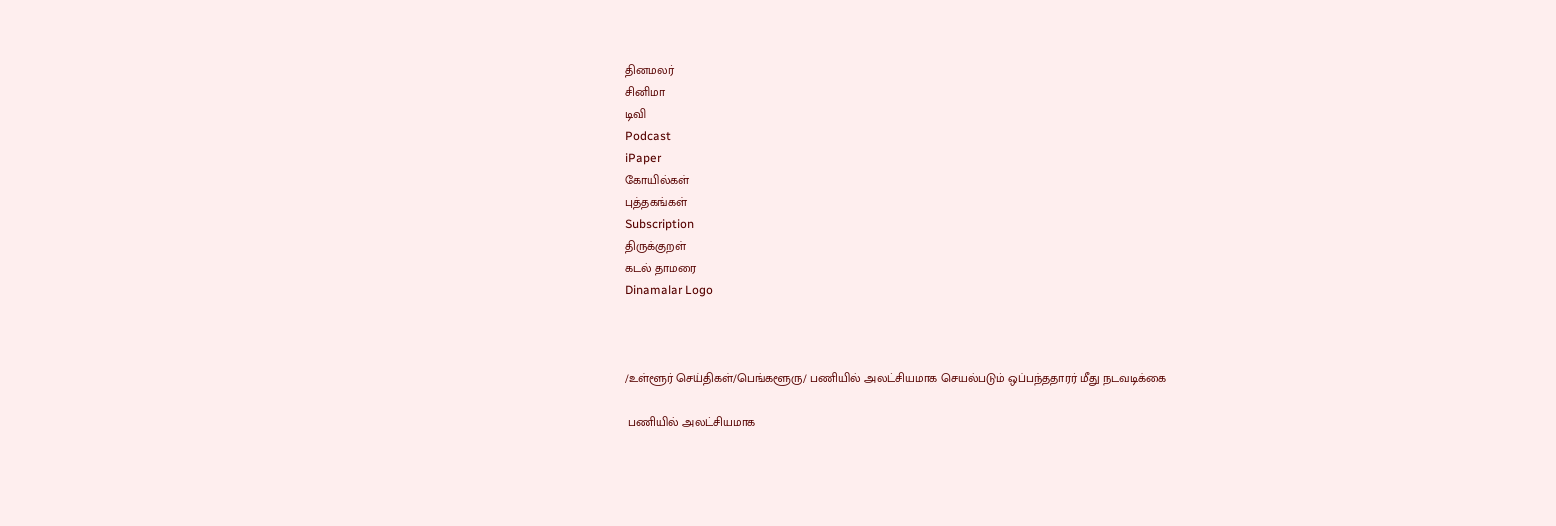தினமலர்
சினிமா
டிவி
Podcast
iPaper
கோயில்கள்
புத்தகங்கள்
Subscription
திருக்குறள்
கடல் தாமரை
Dinamalar Logo



/உள்ளூர் செய்திகள்/பெங்களூரு/ பணியில் அலட்சியமாக செயல்படும் ஒப்பந்ததாரர் மீது நடவடிக்கை

 பணியில் அலட்சியமாக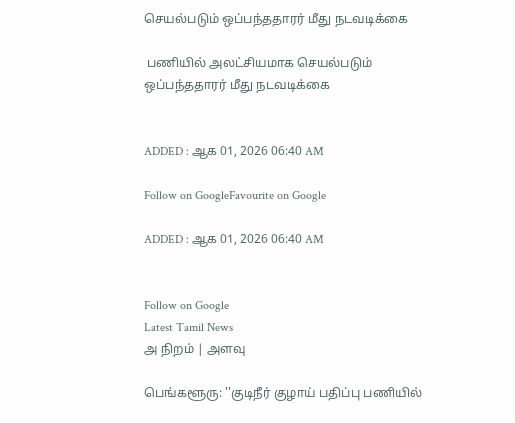செயல்படும் ஒப்பந்ததாரர் மீது நடவடிக்கை

 பணியில் அலட்சியமாக செயல்படும் ஒப்பந்ததாரர் மீது நடவடிக்கை


ADDED : ஆக 01, 2026 06:40 AM

Follow on GoogleFavourite on Google

ADDED : ஆக 01, 2026 06:40 AM


Follow on Google
Latest Tamil News
அ நிறம் | அளவு

பெங்களூரு: ''குடிநீர் குழாய் பதிப்பு பணியில்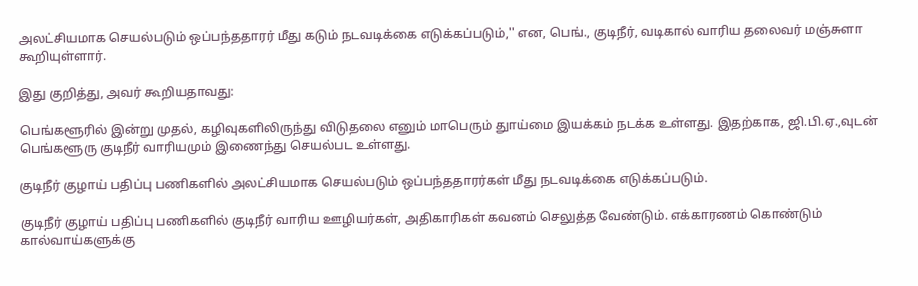அலட்சியமாக செயல்படும் ஒப்பந்ததாரர் மீது கடும் நடவடிக்கை எடுக்கப்படும்,'' என, பெங்., குடிநீர், வடிகால் வாரிய தலைவர் மஞ்சுளா கூறியுள்ளார்.

இது குறித்து, அவர் கூறியதாவது:

பெங்களூரில் இன்று முதல், கழிவுகளிலிருந்து விடுதலை எனும் மாபெரும் துாய்மை இயக்கம் நடக்க உள்ளது. இதற்காக, ஜி.பி.ஏ.,வுடன் பெங்களூரு குடிநீர் வாரியமும் இணைந்து செயல்பட உள்ளது.

குடிநீர் குழாய் பதிப்பு பணிகளில் அலட்சியமாக செயல்படும் ஒப்பந்ததாரர்கள் மீது நடவடிக்கை எடுக்கப்படும்.

குடிநீர் குழாய் பதிப்பு பணிகளில் குடிநீர் வாரிய ஊழியர்கள், அதிகாரிகள் கவனம் செலுத்த வேண்டும். எக்காரணம் கொண்டும் கால்வாய்களுக்கு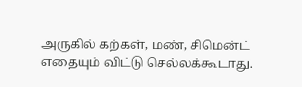அருகில் கற்கள், மண், சிமென்ட் எதையும் விட்டு செல்லக்கூடாது.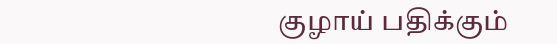குழாய் பதிக்கும்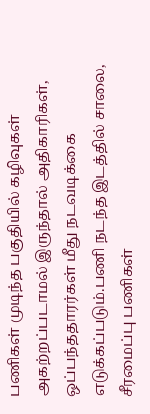பணிகள் முடிந்த பகுதியில் கழிவுகள் அகற்றப்படாமல் இருந்தால் அதிகாரிகள், ஒப்பந்ததாரர்கள் மீது நடவடிக்கை எடுக்கப்படும்.பணி நடந்த இடத்தில் சாலை, சீரமைப்பு பணிகள்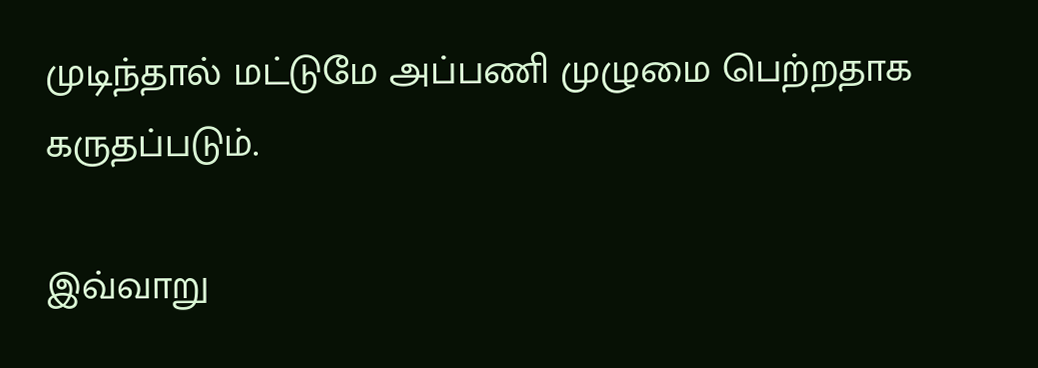முடிந்தால் மட்டுமே அப்பணி முழுமை பெற்றதாக கருதப்படும்.

இவ்வாறு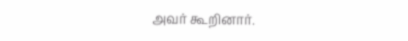அவர் கூறினார்.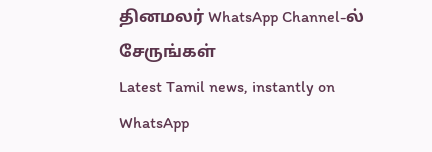தினமலர் WhatsApp Channel-ல் சேருங்கள்
Latest Tamil news, instantly on WhatsApp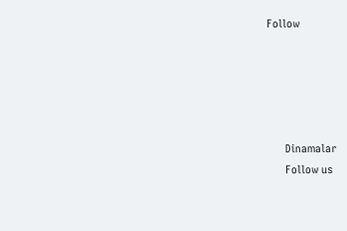Follow





      Dinamalar
      Follow us